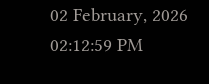02 February, 2026 02:12:59 PM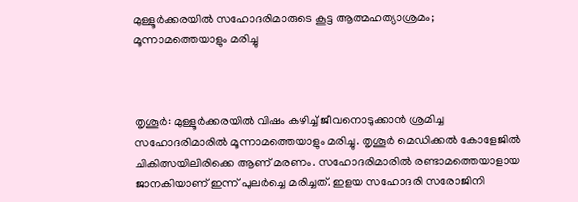മുള്ളൂർക്കരയിൽ സഹോദരിമാരുടെ കൂട്ട ആത്മഹത്യാശ്രമം; മൂന്നാമത്തെയാളും മരിച്ചു



തൃശൂർ: മുള്ളൂർക്കരയിൽ വിഷം കഴിച്ച് ജീവനൊടുക്കാൻ ശ്രമിച്ച സഹോദരിമാരില്‍ മൂന്നാമത്തെയാളും മരിച്ചു. തൃശൂർ മെഡിക്കൽ കോളേജിൽ ചികിത്സയിലിരിക്കെ ആണ് മരണം. സഹോദരിമാരിൽ രണ്ടാമത്തെയാളായ ജാനകിയാണ് ഇന്ന് പുലർച്ചെ മരിച്ചത്. ഇളയ സഹോദരി സരോജിനി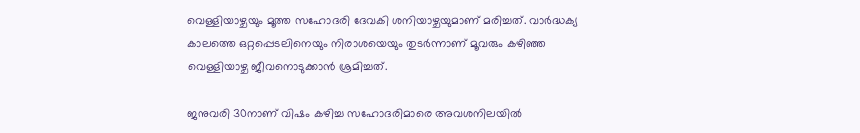വെള്ളിയാഴ്ചയും മൂത്ത സഹോദരി ദേവകി ശനിയാഴ്ചയുമാണ് മരിച്ചത്. വാർദ്ധക്യ കാലത്തെ ഒറ്റപ്പെടലിനെയും നിരാശയെയും തുടർന്നാണ് മൂവരും കഴിഞ്ഞ വെള്ളിയാഴ്ച ജീവനൊടുക്കാൻ ശ്രമിച്ചത്.

ജനുവരി 30നാണ് വിഷം കഴിച്ച സഹോദരിമാരെ അവശനിലയിൽ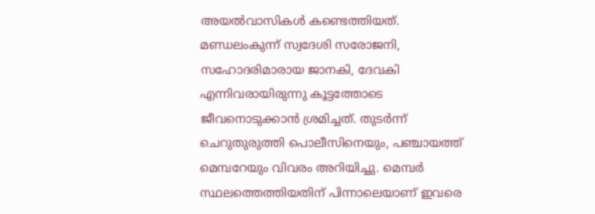അയൽവാസികൾ കണ്ടെത്തിയത്. മണ്ഡലംകുന്ന് സ്വദേശി സരോജനി, സഹോദരിമാരായ ജാനകി, ദേവകി എന്നിവരായിരുന്നു കൂട്ടത്തോടെ ജീവനൊടുക്കാൻ ശ്രമിച്ചത്. തുടർന്ന് ചെറുതുരുത്തി പൊലീസിനെയും, പഞ്ചായത്ത് മെമ്പറേയും വിവരം അറിയിച്ചു. മെമ്പർ സ്ഥലത്തെത്തിയതിന് പിന്നാലെയാണ് ഇവരെ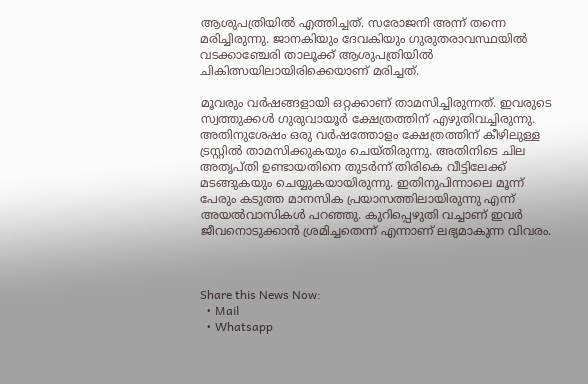ആശുപത്രിയിൽ എത്തിച്ചത്. സരോജനി അന്ന് തന്നെ മരിച്ചിരുന്നു. ജാനകിയും ദേവകിയും ഗുരുതരാവസ്ഥയിൽ വടക്കാഞ്ചേരി താലൂക്ക് ആശുപത്രിയിൽ ചികിത്സയിലായിരിക്കെയാണ് മരിച്ചത്.

മൂവരും വർഷങ്ങളായി ഒറ്റക്കാണ് താമസിച്ചിരുന്നത്. ഇവരുടെ സ്വത്തുക്കൾ ഗുരുവായൂർ ക്ഷേത്രത്തിന് എഴുതിവച്ചിരുന്നു. അതിനുശേഷം ഒരു വർഷത്തോളം ക്ഷേത്രത്തിന് കീഴിലുള്ള ട്രസ്റ്റിൽ താമസിക്കുകയും ചെയ്തിരുന്നു. അതിനിടെ ചില അതൃപ്തി ഉണ്ടായതിനെ തുടർന്ന് തിരികെ വീട്ടിലേക്ക് മടങ്ങുകയും ചെയ്യുകയായിരുന്നു. ഇതിനുപിന്നാലെ മൂന്ന് പേരും കടുത്ത മാനസിക പ്രയാസത്തിലായിരുന്നു എന്ന് അയൽവാസികൾ പറഞ്ഞു. കുറിപ്പെഴുതി വച്ചാണ് ഇവർ ജീവനൊടുക്കാൻ ശ്രമിച്ചതെന്ന് എന്നാണ് ലഭ്യമാകുന്ന വിവരം.



Share this News Now:
  • Mail
  • Whatsapp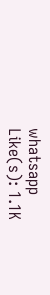whatsapp
Like(s): 1.1K